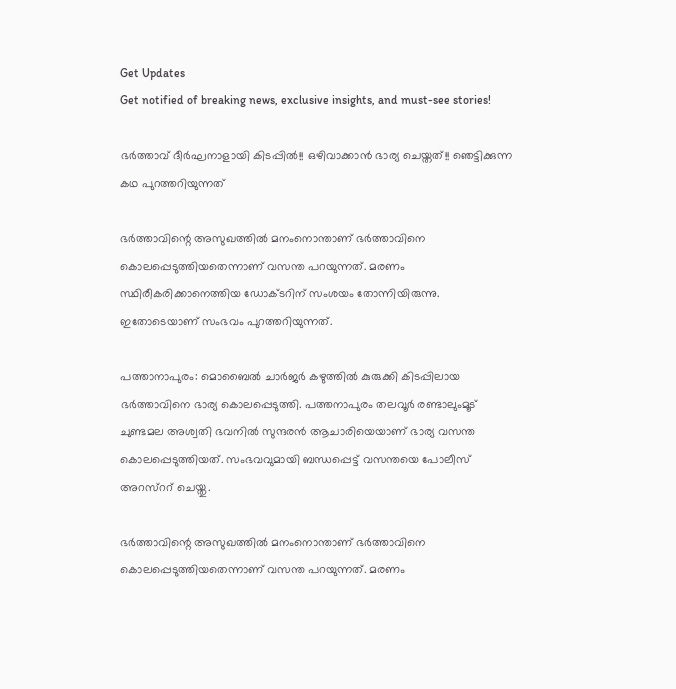Get Updates
Get notified of breaking news, exclusive insights, and must-see stories!

ഭര്‍ത്താവ് ദീര്‍ഘനാളായി കിടപ്പില്‍!! ഒഴിവാക്കാന്‍ ഭാര്യ ചെയ്തത്!! ഞെട്ടിക്കുന്ന കഥ പുറത്തറിയുന്നത്

ഭര്‍ത്താവിന്റെ അസുഖത്തില്‍ മനംനൊന്താണ് ഭര്‍ത്താവിനെ കൊലപ്പെടുത്തിയതെന്നാണ് വസന്ത പറയുന്നത്. മരണം സ്ഥിരീകരിക്കാനെത്തിയ ഡോക്ടറിന് സംശയം തോന്നിയിരുന്നു. ഇതോടെയാണ് സംഭവം പുറത്തറിയുന്നത്.

പത്താനാപുരം: മൊബൈല്‍ ചാര്‍ജര്‍ കഴുത്തില്‍ കുരുക്കി കിടപ്പിലായ ഭര്‍ത്താവിനെ ഭാര്യ കൊലപ്പെടുത്തി. പത്തനാപുരം തലവൂര്‍ രണ്ടാലുംമൂട് ചുണ്ടമല അശ്വതി ഭവനില്‍ സുന്ദരന്‍ ആചാരിയെയാണ് ഭാര്യ വസന്ത കൊലപ്പെടുത്തിയത്. സംഭവവുമായി ബന്ധപ്പെട്ട് വസന്തയെ പോലീസ് അറസ്‌ററ് ചെയ്തു.

ഭര്‍ത്താവിന്റെ അസുഖത്തില്‍ മനംനൊന്താണ് ഭര്‍ത്താവിനെ കൊലപ്പെടുത്തിയതെന്നാണ് വസന്ത പറയുന്നത്. മരണം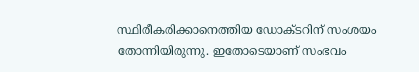സ്ഥിരീകരിക്കാനെത്തിയ ഡോക്ടറിന് സംശയം തോന്നിയിരുന്നു. ഇതോടെയാണ് സംഭവം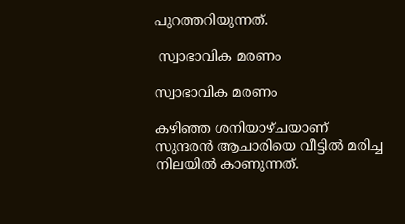പുറത്തറിയുന്നത്.

 സ്വാഭാവിക മരണം

സ്വാഭാവിക മരണം

കഴിഞ്ഞ ശനിയാഴ്ചയാണ് സുന്ദരന്‍ ആചാരിയെ വീട്ടില്‍ മരിച്ച നിലയില്‍ കാണുന്നത്.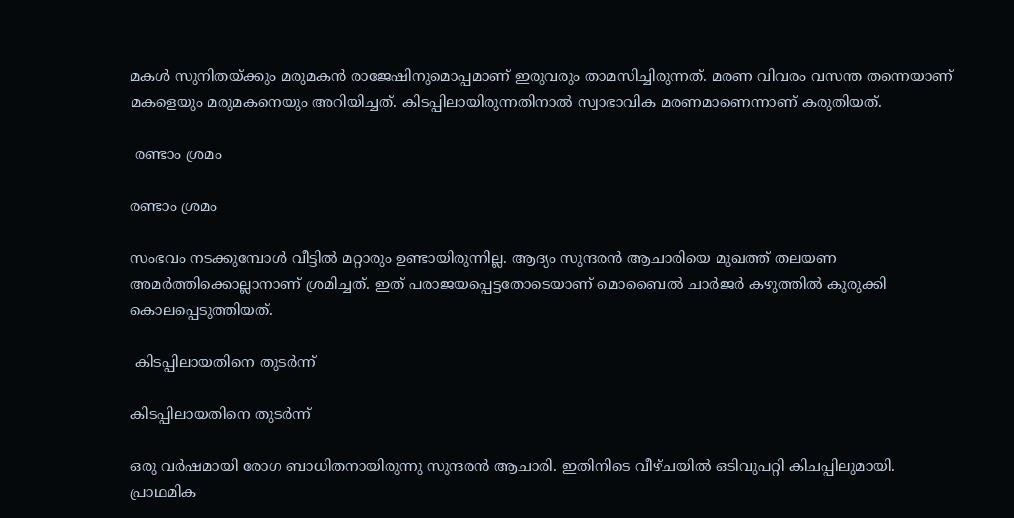മകള്‍ സുനിതയ്ക്കും മരുമകന്‍ രാജേഷിനുമൊപ്പമാണ് ഇരുവരും താമസിച്ചിരുന്നത്. മരണ വിവരം വസന്ത തന്നെയാണ് മകളെയും മരുമകനെയും അറിയിച്ചത്. കിടപ്പിലായിരുന്നതിനാല്‍ സ്വാഭാവിക മരണമാണെന്നാണ് കരുതിയത്.

 രണ്ടാം ശ്രമം

രണ്ടാം ശ്രമം

സംഭവം നടക്കുമ്പോള്‍ വീട്ടില്‍ മറ്റാരും ഉണ്ടായിരുന്നില്ല. ആദ്യം സുന്ദരന്‍ ആചാരിയെ മുഖത്ത് തലയണ അമര്‍ത്തിക്കൊല്ലാനാണ് ശ്രമിച്ചത്. ഇത് പരാജയപ്പെട്ടതോടെയാണ് മൊബൈല്‍ ചാര്‍ജര്‍ കഴുത്തില്‍ കുരുക്കി കൊലപ്പെടുത്തിയത്.

 കിടപ്പിലായതിനെ തുടര്‍ന്ന്

കിടപ്പിലായതിനെ തുടര്‍ന്ന്

ഒരു വര്‍ഷമായി രോഗ ബാധിതനായിരുന്നു സുന്ദരന്‍ ആചാരി. ഇതിനിടെ വീഴ്ചയില്‍ ഒടിവുപറ്റി കിചപ്പിലുമായി. പ്രാഥമിക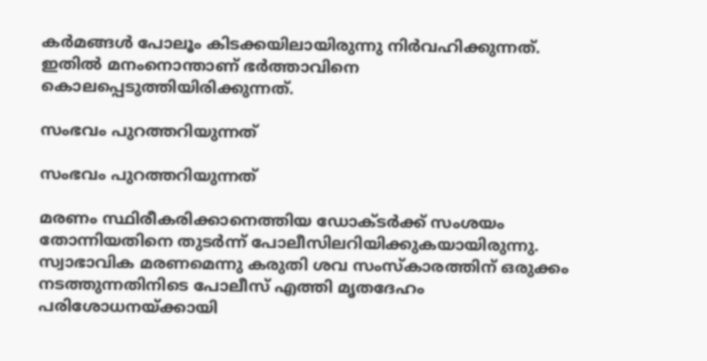കര്‍മങ്ങള്‍ പോലൂം കിടക്കയിലായിരുന്നു നിര്‍വഹിക്കുന്നത്. ഇതില്‍ മനംനൊന്താണ് ഭര്‍ത്താവിനെ കൊലപ്പെടുത്തിയിരിക്കുന്നത്.

സംഭവം പുറത്തറിയുന്നത്

സംഭവം പുറത്തറിയുന്നത്

മരണം സ്ഥിരീകരിക്കാനെത്തിയ ഡോക്ടര്‍ക്ക് സംശയം തോന്നിയതിനെ തുടര്‍ന്ന് പോലീസിലറിയിക്കുകയായിരുന്നു. സ്വാഭാവിക മരണമെന്നു കരുതി ശവ സംസ്‌കാരത്തിന് ഒരുക്കം നടത്തുന്നതിനിടെ പോലീസ് എത്തി മൃതദേഹം പരിശോധനയ്ക്കായി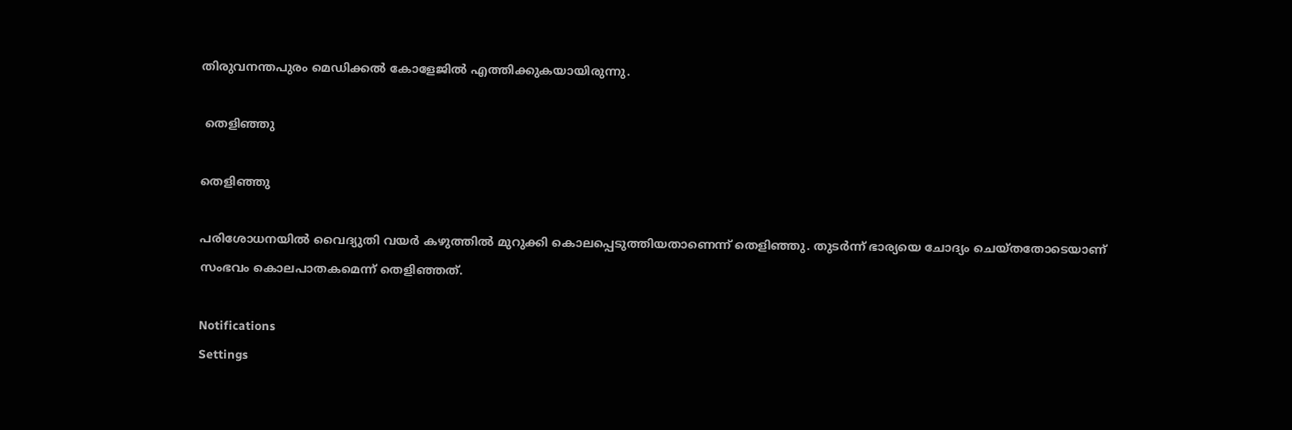തിരുവനന്തപുരം മെഡിക്കല്‍ കോളേജില്‍ എത്തിക്കുകയായിരുന്നു.

 തെളിഞ്ഞു

തെളിഞ്ഞു

പരിശോധനയില്‍ വൈദ്യുതി വയര്‍ കഴുത്തില്‍ മുറുക്കി കൊലപ്പെടുത്തിയതാണെന്ന് തെളിഞ്ഞു. തുടര്‍ന്ന് ഭാര്യയെ ചോദ്യം ചെയ്തതോടെയാണ് സംഭവം കൊലപാതകമെന്ന് തെളിഞ്ഞത്.

Notifications
Settings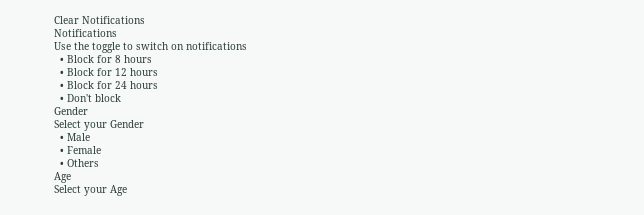Clear Notifications
Notifications
Use the toggle to switch on notifications
  • Block for 8 hours
  • Block for 12 hours
  • Block for 24 hours
  • Don't block
Gender
Select your Gender
  • Male
  • Female
  • Others
Age
Select your Age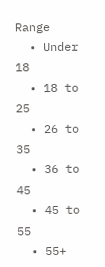Range
  • Under 18
  • 18 to 25
  • 26 to 35
  • 36 to 45
  • 45 to 55
  • 55+